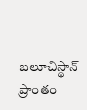బలూచిస్థాన్ ప్రాంతం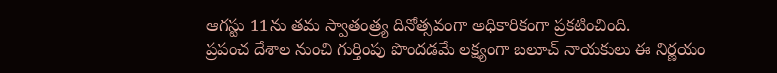ఆగస్టు 11ను తమ స్వాతంత్ర్య దినోత్సవంగా అధికారికంగా ప్రకటించింది.
ప్రపంచ దేశాల నుంచి గుర్తింపు పొందడమే లక్ష్యంగా బలూచ్ నాయకులు ఈ నిర్ణయం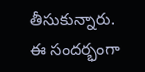తీసుకున్నారు.
ఈ సందర్భంగా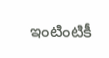ఇంటింటికీ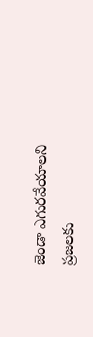జెండా ఎగురవేయాలని ప్రజలకు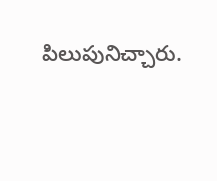పిలుపునిచ్చారు.